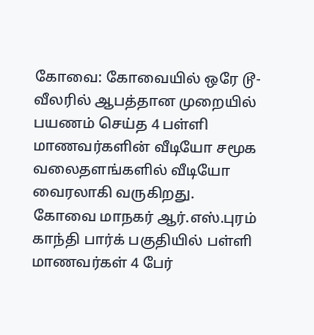கோவை: கோவையில் ஒரே டூ-வீலரில் ஆபத்தான முறையில் பயணம் செய்த 4 பள்ளி மாணவர்களின் வீடியோ சமூக வலைதளங்களில் வீடியோ வைரலாகி வருகிறது.
கோவை மாநகர் ஆர்.எஸ்.புரம் காந்தி பார்க் பகுதியில் பள்ளி மாணவர்கள் 4 பேர்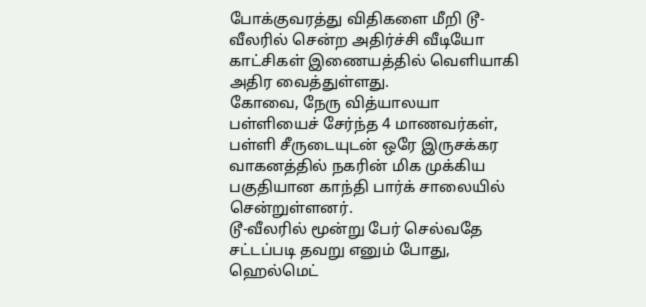போக்குவரத்து விதிகளை மீறி டூ-வீலரில் சென்ற அதிர்ச்சி வீடியோ காட்சிகள் இணையத்தில் வெளியாகி அதிர வைத்துள்ளது.
கோவை, நேரு வித்யாலயா பள்ளியைச் சேர்ந்த 4 மாணவர்கள், பள்ளி சீருடையுடன் ஒரே இருசக்கர வாகனத்தில் நகரின் மிக முக்கிய பகுதியான காந்தி பார்க் சாலையில் சென்றுள்ளனர்.
டூ-வீலரில் மூன்று பேர் செல்வதே சட்டப்படி தவறு எனும் போது, ஹெல்மெட்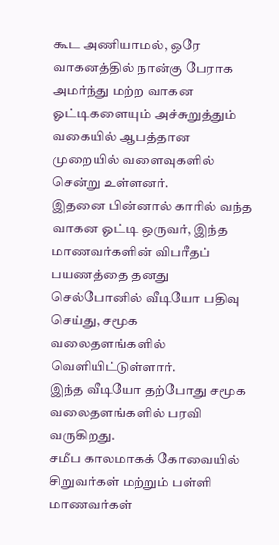கூட அணியாமல், ஒரே வாகனத்தில் நான்கு பேராக அமர்ந்து மற்ற வாகன ஓட்டிகளையும் அச்சுறுத்தும் வகையில் ஆபத்தான முறையில் வளைவுகளில் சென்று உள்ளனர்.
இதனை பின்னால் காரில் வந்த வாகன ஓட்டி ஒருவர், இந்த மாணவர்களின் விபரீதப் பயணத்தை தனது செல்போனில் வீடியோ பதிவு செய்து, சமூக வலைதளங்களில் வெளியிட்டுள்ளார்.
இந்த வீடியோ தற்போது சமூக வலைதளங்களில் பரவி வருகிறது.
சமீப காலமாகக் கோவையில் சிறுவர்கள் மற்றும் பள்ளி மாணவர்கள்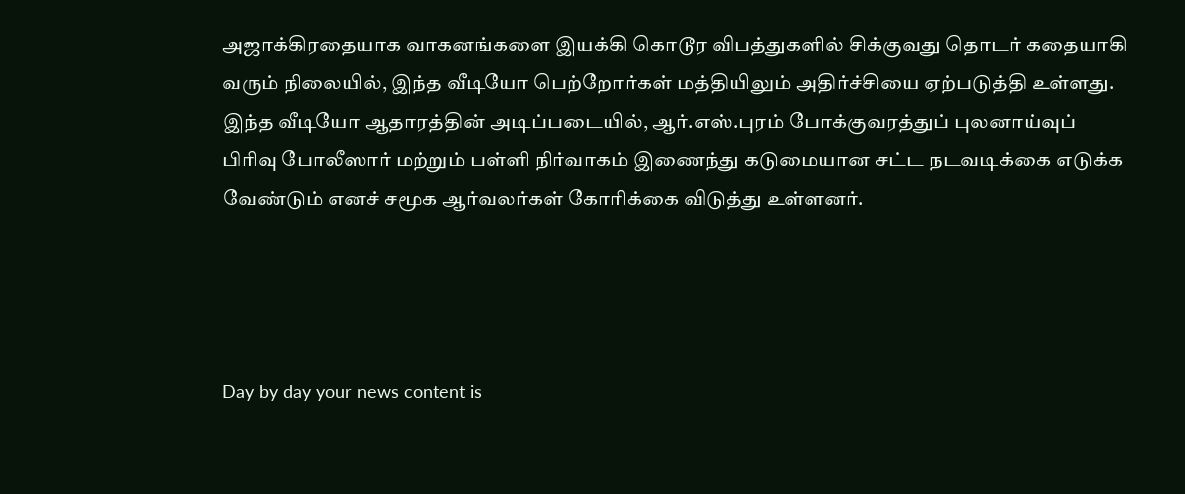அஜாக்கிரதையாக வாகனங்களை இயக்கி கொடூர விபத்துகளில் சிக்குவது தொடர் கதையாகி வரும் நிலையில், இந்த வீடியோ பெற்றோர்கள் மத்தியிலும் அதிர்ச்சியை ஏற்படுத்தி உள்ளது.
இந்த வீடியோ ஆதாரத்தின் அடிப்படையில், ஆர்.எஸ்.புரம் போக்குவரத்துப் புலனாய்வுப் பிரிவு போலீஸார் மற்றும் பள்ளி நிர்வாகம் இணைந்து கடுமையான சட்ட நடவடிக்கை எடுக்க வேண்டும் எனச் சமூக ஆர்வலர்கள் கோரிக்கை விடுத்து உள்ளனர்.




Day by day your news content is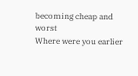becoming cheap and worst
Where were you earlier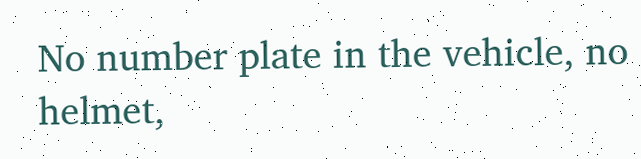No number plate in the vehicle, no helmet,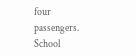four passengers. School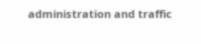administration and traffic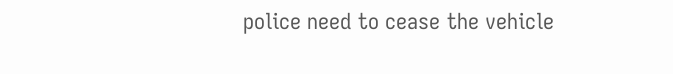police need to cease the vehicle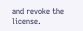and revoke the license.